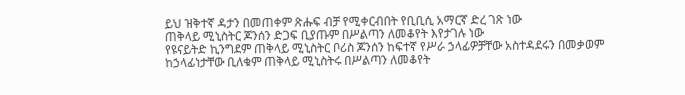ይህ ዝቅተኛ ዳታን በመጠቀም ጽሑፍ ብቻ የሚቀርብበት የቢቢሲ አማርኛ ድረ ገጽ ነው
ጠቅላይ ሚኒስትር ጆንሰን ድጋፍ ቢያጡም በሥልጣን ለመቆየት እየታገሉ ነው
የዩናይትድ ኪንግደም ጠቅላይ ሚኒስትር ቦሪስ ጆንሰን ከፍተኛ የሥራ ኃላፊዎቻቸው አስተዳደሩን በመቃወም ከኃላፊነታቸው ቢለቁም ጠቅላይ ሚኒስትሩ በሥልጣን ለመቆየት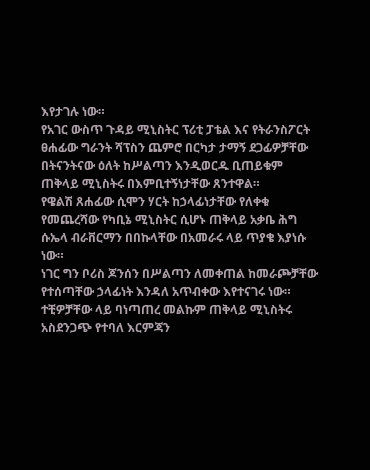እየታገሉ ነው።
የአገር ውስጥ ጉዳይ ሚኒስትር ፕሪቲ ፓቴል እና የትራንስፖርት ፀሐፊው ግራንት ሻፕስን ጨምሮ በርካታ ታማኝ ደጋፊዎቻቸው በትናንትናው ዕለት ከሥልጣን እንዲወርዱ ቢጠይቁም ጠቅላይ ሚኒስትሩ በእምቢተኝነታቸው ጸንተዋል።
የዌልሽ ጸሐፊው ሲሞን ሃርት ከኃላፊነታቸው የለቀቁ የመጨረሻው የካቢኔ ሚኒስትር ሲሆኑ ጠቅላይ አቃቤ ሕግ ሱኤላ ብራቨርማን በበኩላቸው በአመራሩ ላይ ጥያቄ እያነሱ ነው።
ነገር ግን ቦሪስ ጆንሰን በሥልጣን ለመቀጠል ከመራጮቻቸው የተሰጣቸው ኃላፊነት እንዳለ አጥብቀው እየተናገሩ ነው።
ተቺዎቻቸው ላይ ባነጣጠረ መልኩም ጠቅላይ ሚኒስትሩ አስደንጋጭ የተባለ እርምጃን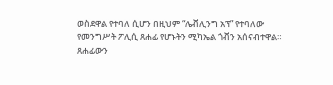ወስደዋል የተባለ ሲሆን በዚህም “ሌቭሊንግ አፕ” የተባለው የመንግሥት ፖሊሲ ጸሐፊ የሆኑትን ሚካኤል ጎቭን አሰናብተዋል።
ጸሐፊውን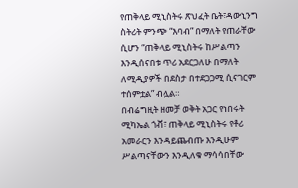የጠቅላይ ሚኒስትሩ ጽህፈት ቤት፣ዳውኒንግ ስትሪት ምንጭ “እባብ” በማለት የጠራቸው ሲሆን “ጠቅላይ ሚኒስትሩ ከሥልጣን እንዲሰናበቱ ጥሪ አደርጋለሁ በማለት ለሚዲያዎች በደስታ በተደጋጋሚ ሲናገርም ተሰምቷል” ብሏል።
በብሬግዚት ዘመቻ ወቅት አጋር የነበሩት ሚካኤል ጎቭ፣ ጠቅላይ ሚኒስትሩ የቶሪ አመራርን እንዳይጨብጡ እንዲሁም ሥልጣናቸውን እንዲለቁ ማሳሳበቸው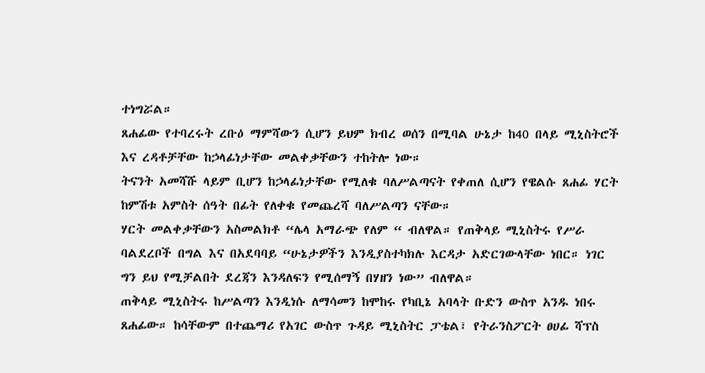ተነግሯል።
ጸሐፊው የተባረሩት ረቡዕ ማምሻውን ሲሆን ይህም ክብረ ወሰን በሚባል ሁኔታ ከ40 በላይ ሚኒስትሮች እና ረዳቶቻቸው ከኃላፊነታቸው መልቀቃቸውን ተከትሎ ነው።
ትናንት አመሻሹ ላይም ቢሆን ከኃላፊነታቸው የሚለቁ ባለሥልጣናት የቀጠለ ሲሆን የዌልሱ ጸሐፊ ሃርት ከምሽቱ አምስት ሰዓት በፊት የለቀቁ የመጨረሻ ባለሥልጣን ናቸው።
ሃርት መልቀቃቸውን አስመልክቶ “ሌላ አማራጭ የለም “ ብለዋል። የጠቅላይ ሚኒስትሩ የሥራ ባልደረቦች በግል እና በአደባባይ “ሁኔታዎችን እንዲያስተካክሉ እርዳታ አድርገውላቸው ነበር። ነገር ግን ይህ የሚቻልበት ደረጃን እንዳለፍን የሚሰማኝ በሃዘን ነው” ብለዋል።
ጠቅላይ ሚኒስትሩ ከሥልጣን እንዲነሱ ለማሳመን ከሞከሩ የካቢኔ አባላት ቡድን ውስጥ አንዱ ነበሩ ጸሐፊው። ከሳቸውም በተጨማሪ የአገር ውስጥ ጉዳይ ሚኒስትር ፓቴል፣ የትራንስፖርት ፀሀፊ ሻፕስ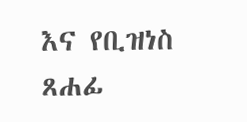እና የቢዝነስ ጸሐፊ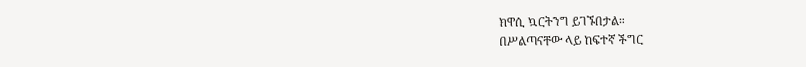ክዋሲ ኳርትንግ ይገኙበታል።
በሥልጣናቸው ላይ ከፍተኛ ችግር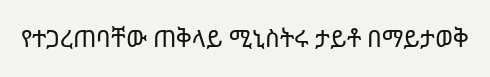የተጋረጠባቸው ጠቅላይ ሚኒስትሩ ታይቶ በማይታወቅ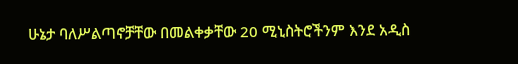ሁኔታ ባለሥልጣኖቻቸው በመልቀቃቸው 20 ሚኒስትሮችንም እንደ አዲስ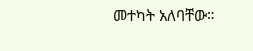መተካት አለባቸው።